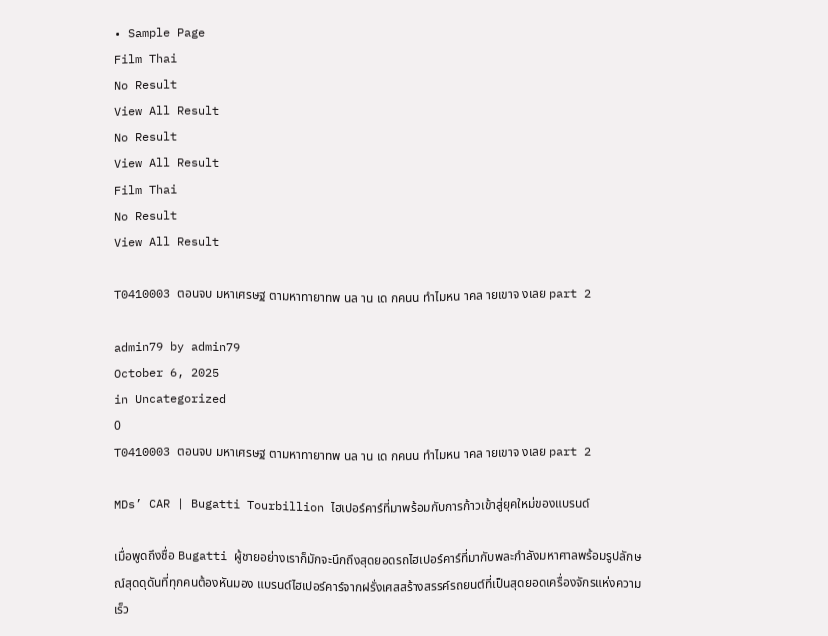• Sample Page
Film Thai
No Result
View All Result
No Result
View All Result
Film Thai
No Result
View All Result

T0410003 ตอนจบ มหาเศรษฐ ตามหาทายาทพ นล าน เด กคนน ทำไมหน าคล ายเขาจ งเลย part 2

admin79 by admin79
October 6, 2025
in Uncategorized
0
T0410003 ตอนจบ มหาเศรษฐ ตามหาทายาทพ นล าน เด กคนน ทำไมหน าคล ายเขาจ งเลย part 2

MDs’ CAR | Bugatti Tourbillion ไฮเปอร์คาร์ที่มาพร้อมกับการก้าวเข้าสู่ยุคใหม่ของแบรนด์

เมื่อพูดถึงชื่อ Bugatti ผู้ชายอย่างเราก็มักจะนึกถึงสุดยอดรถไฮเปอร์คาร์ที่มากับพละกำลังมหาศาลพร้อมรูปลักษณ์สุดดุดันที่ทุกคนต้องหันมอง แบรนด์ไฮเปอร์คาร์จากฝรั่งเศสสร้างสรรค์รถยนต์ที่เป็นสุดยอดเครื่องจักรแห่งความเร็ว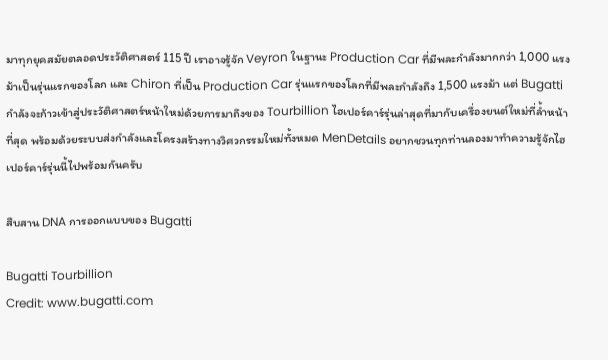มาทุกยุคสมัยตลอดประวัติศาสตร์ 115 ปี เราอาจรู้จัก Veyron ในฐานะ Production Car ที่มีพละกำลังมากกว่า 1,000 แรงม้าเป็นรุ่นแรกของโลก และ Chiron ที่เป็น Production Car รุ่นแรกของโลกที่มีพละกำลังถึง 1,500 แรงม้า แต่ Bugatti กำลังจะก้าวเข้าสู่ประวัติศาสตร์หน้าใหม่ด้วยการมาถึงของ Tourbillion ไฮเปอร์คาร์รุ่นล่าสุดที่มากับเครื่องยนต์ใหม่ที่ล้ำหน้าที่สุด พร้อมด้วยระบบส่งกำลังและโครงสร้างทางวิศวกรรมใหม่ทั้งหมด MenDetails อยากชวนทุกท่านลองมาทำความรู้จักไฮเปอร์คาร์รุ่นนี้ไปพร้อมกันครับ

สืบสาน DNA การออกแบบของ Bugatti

Bugatti Tourbillion
Credit: www.bugatti.com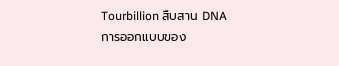Tourbillion สืบสาน DNA การออกแบบของ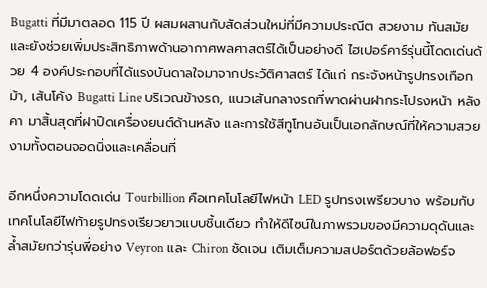Bugatti ที่มีมาตลอด 115 ปี ผสมผสานกับสัดส่วนใหม่ที่มีความประณีต สวยงาม ทันสมัย และยังช่วยเพิ่มประสิทธิภาพด้านอากาศพลศาสตร์ได้เป็นอย่างดี ไฮเปอร์คาร์รุ่นนี้โดดเด่นด้วย 4 องค์ประกอบที่ได้แรงบันดาลใจมาจากประวัติศาสตร์ ได้แก่ กระจังหน้ารูปทรงเกือกม้า, เส้นโค้ง Bugatti Line บริเวณข้างรถ, แนวเส้นกลางรถที่พาดผ่านฝากระโปรงหน้า หลังคา มาสิ้นสุดที่ฝาปิดเครื่องยนต์ด้านหลัง และการใช้สีทูโทนอันเป็นเอกลักษณ์ที่ให้ความสวยงามทั้งตอนจอดนิ่งและเคลื่อนที่

อีกหนึ่งความโดดเด่น Tourbillion คือเทคโนโลยีไฟหน้า LED รูปทรงเพรียวบาง พร้อมกับเทคโนโลยีไฟท้ายรูปทรงเรียวยาวแบบชิ้นเดียว ทำให้ดีไซน์ในภาพรวมของมีความดุดันและล้ำสมัยกว่ารุ่นพี่อย่าง Veyron และ Chiron ชัดเจน เติมเต็มความสปอร์ตด้วยล้อฟอร์จ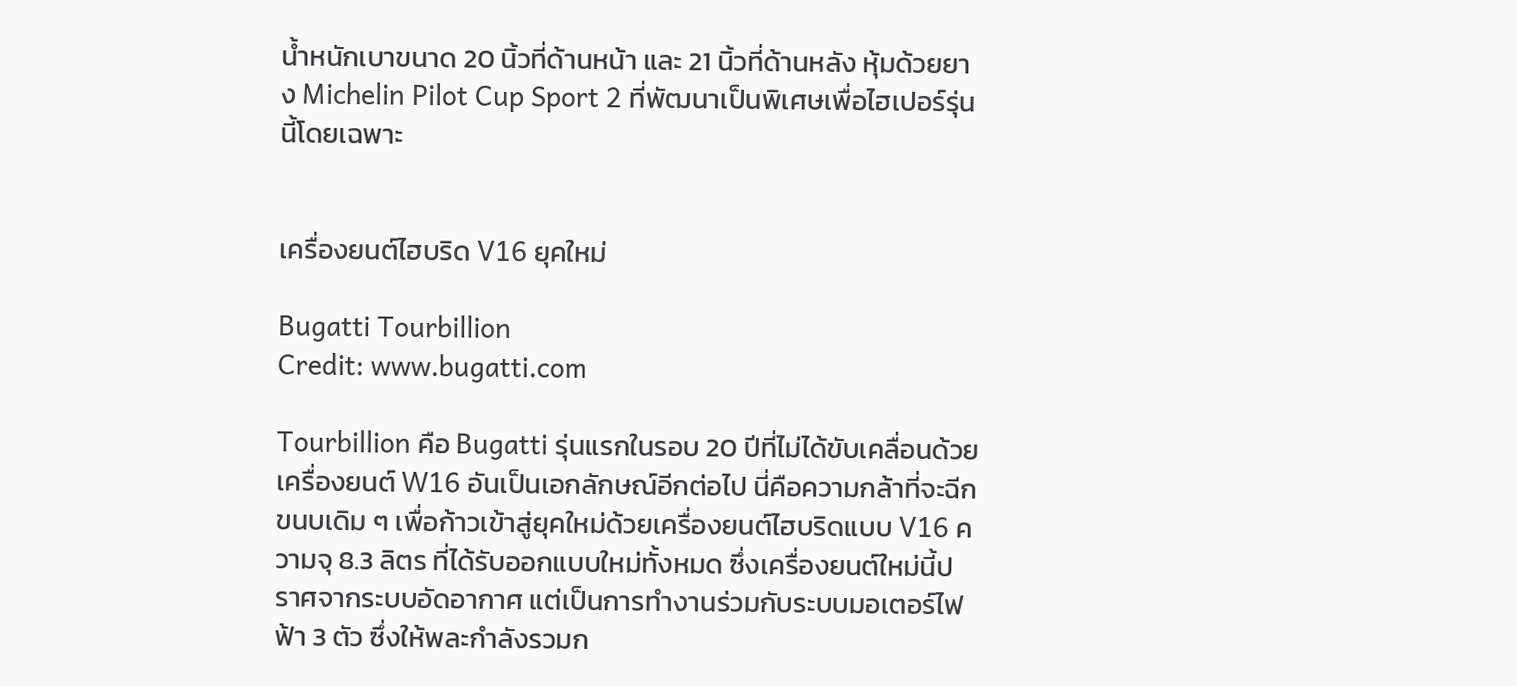น้ำหนักเบาขนาด 20 นิ้วที่ด้านหน้า และ 21 นิ้วที่ด้านหลัง หุ้มด้วยยาง Michelin Pilot Cup Sport 2 ที่พัฒนาเป็นพิเศษเพื่อไฮเปอร์รุ่นนี้โดยเฉพาะ


เครื่องยนต์ไฮบริด V16 ยุคใหม่

Bugatti Tourbillion
Credit: www.bugatti.com

Tourbillion คือ Bugatti รุ่นแรกในรอบ 20 ปีที่ไม่ได้ขับเคลื่อนด้วยเครื่องยนต์ W16 อันเป็นเอกลักษณ์อีกต่อไป นี่คือความกล้าที่จะฉีกขนบเดิม ๆ เพื่อก้าวเข้าสู่ยุคใหม่ด้วยเครื่องยนต์ไฮบริดแบบ V16 ความจุ 8.3 ลิตร ที่ได้รับออกแบบใหม่ทั้งหมด ซึ่งเครื่องยนต์ใหม่นี้ปราศจากระบบอัดอากาศ แต่เป็นการทำงานร่วมกับระบบมอเตอร์ไฟฟ้า 3 ตัว ซึ่งให้พละกำลังรวมก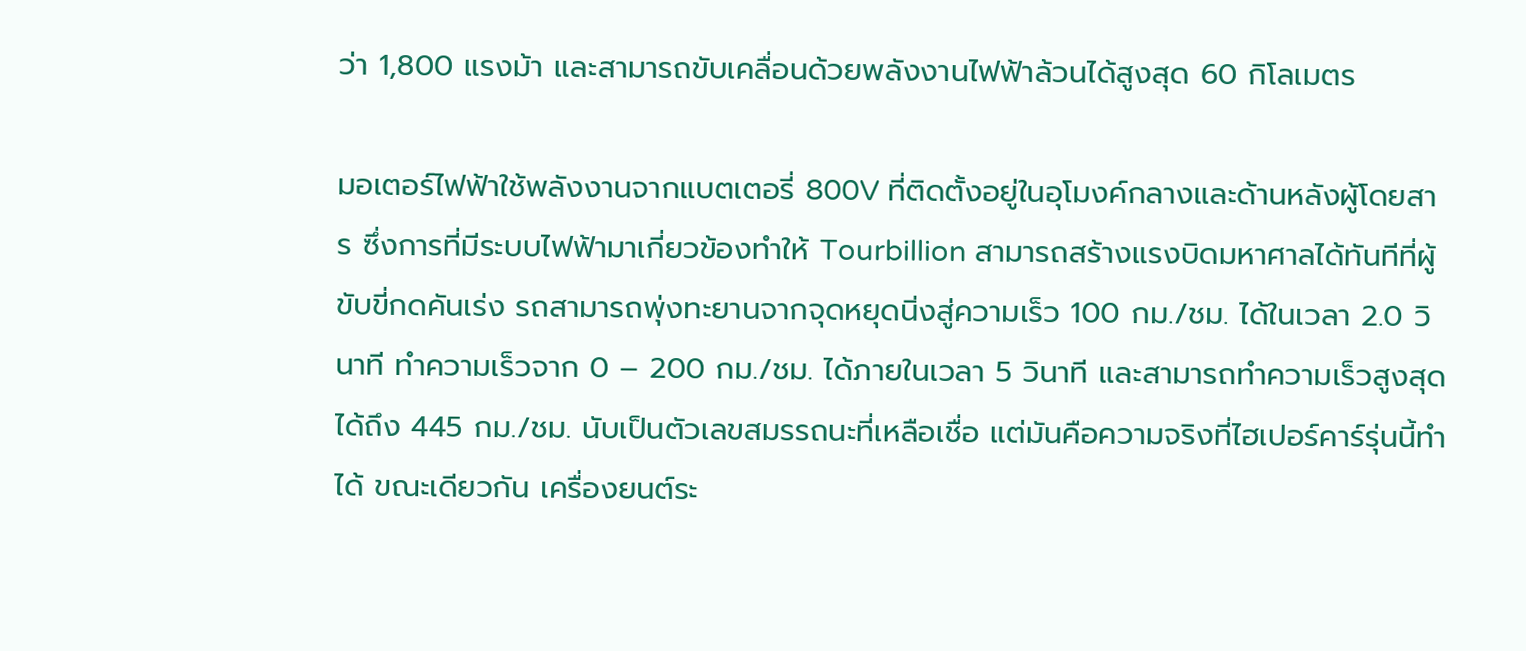ว่า 1,800 แรงม้า และสามารถขับเคลื่อนด้วยพลังงานไฟฟ้าล้วนได้สูงสุด 60 กิโลเมตร

มอเตอร์ไฟฟ้าใช้พลังงานจากแบตเตอรี่ 800V ที่ติดตั้งอยู่ในอุโมงค์กลางและด้านหลังผู้โดยสาร ซึ่งการที่มีระบบไฟฟ้ามาเกี่ยวข้องทำให้ Tourbillion สามารถสร้างแรงบิดมหาศาลได้ทันทีที่ผู้ขับขี่กดคันเร่ง รถสามารถพุ่งทะยานจากจุดหยุดนิ่งสู่ความเร็ว 100 กม./ชม. ได้ในเวลา 2.0 วินาที ทำความเร็วจาก 0 – 200 กม./ชม. ได้ภายในเวลา 5 วินาที และสามารถทำความเร็วสูงสุดได้ถึง 445 กม./ชม. นับเป็นตัวเลขสมรรถนะที่เหลือเชื่อ แต่มันคือความจริงที่ไฮเปอร์คาร์รุ่นนี้ทำได้ ขณะเดียวกัน เครื่องยนต์ระ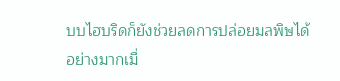บบไฮบริดก็ยังช่วยลดการปล่อยมลพิษได้อย่างมากเมื่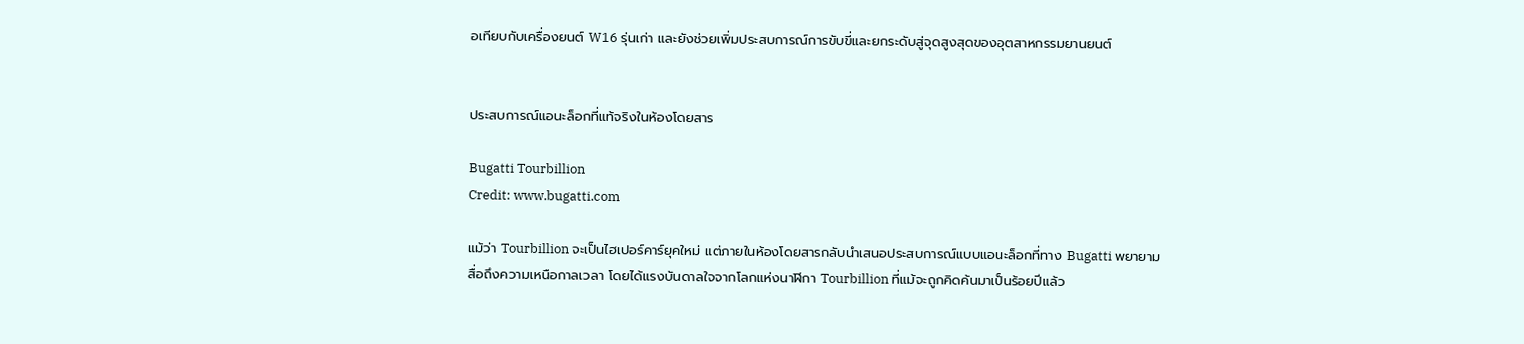อเทียบกับเครื่องยนต์ W16 รุ่นเก่า และยังช่วยเพิ่มประสบการณ์การขับขี่และยกระดับสู่จุดสูงสุดของอุตสาหกรรมยานยนต์


ประสบการณ์แอนะล็อกที่แท้จริงในห้องโดยสาร

Bugatti Tourbillion
Credit: www.bugatti.com

แม้ว่า Tourbillion จะเป็นไฮเปอร์คาร์ยุคใหม่ แต่ภายในห้องโดยสารกลับนำเสนอประสบการณ์แบบแอนะล็อกที่ทาง Bugatti พยายามสื่อถึงความเหนือกาลเวลา โดยได้แรงบันดาลใจจากโลกแห่งนาฬิกา Tourbillion ที่แม้จะถูกคิดค้นมาเป็นร้อยปีแล้ว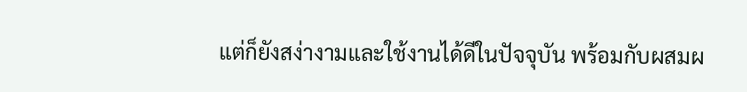แต่ก็ยังสง่างามและใช้งานได้ดีในปัจจุบัน พร้อมกับผสมผ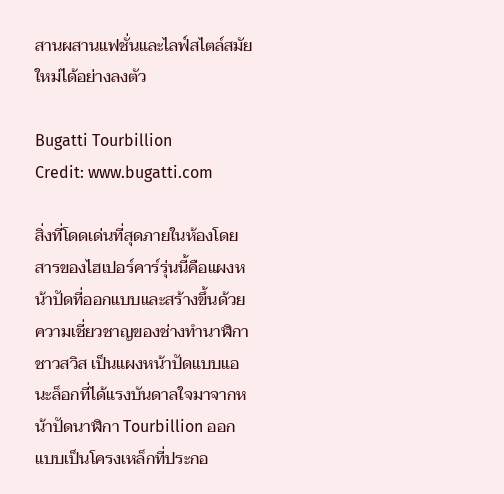สานผสานแฟชั่นและไลฟ์สไตล์สมัยใหม่ได้อย่างลงตัว

Bugatti Tourbillion
Credit: www.bugatti.com

สิ่งที่โดดเด่นที่สุดภายในห้องโดยสารของไฮเปอร์คาร์รุ่นนี้คือแผงหน้าปัดที่ออกแบบและสร้างขึ้นด้วยความเชี่ยวชาญของช่างทำนาฬิกาชาวสวิส เป็นแผงหน้าปัดแบบแอนะล็อกที่ได้แรงบันดาลใจมาจากหน้าปัดนาฬิกา Tourbillion ออกแบบเป็นโครงเหล็กที่ประกอ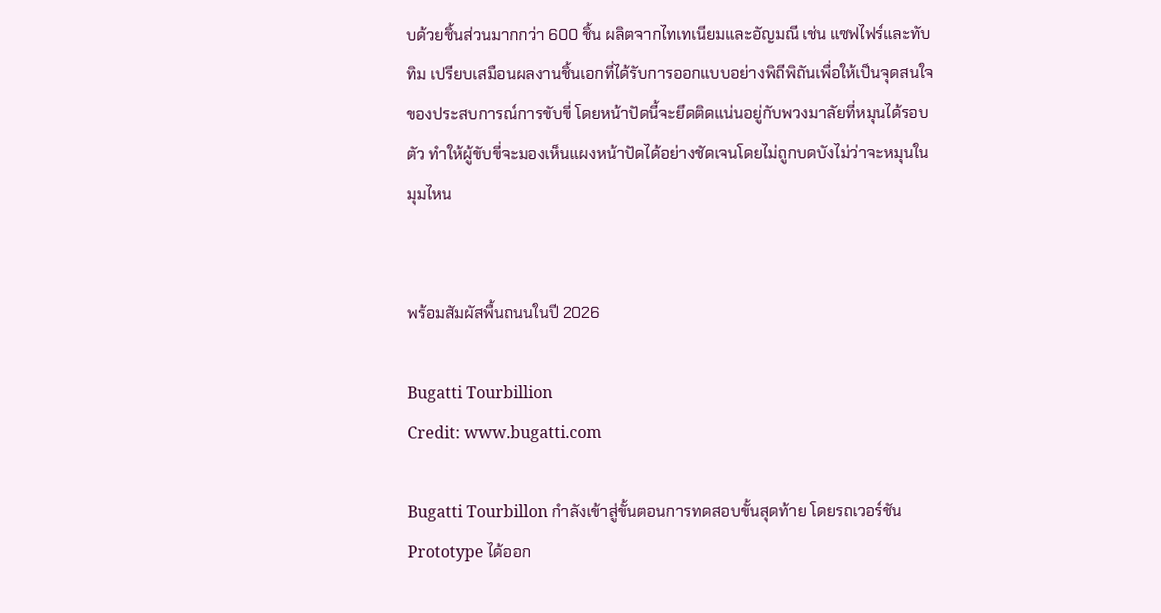บด้วยชิ้นส่วนมากกว่า 600 ชิ้น ผลิตจากไทเทเนียมและอัญมณี เช่น แซฟไฟร์และทับทิม เปรียบเสมือนผลงานชิ้นเอกที่ได้รับการออกแบบอย่างพิถีพิถันเพื่อให้เป็นจุดสนใจของประสบการณ์การขับขี่ โดยหน้าปัดนี้จะยึดติดแน่นอยู่กับพวงมาลัยที่หมุนได้รอบตัว ทำให้ผู้ขับขี่จะมองเห็นแผงหน้าปัดได้อย่างชัดเจนโดยไม่ถูกบดบังไม่ว่าจะหมุนในมุมไหน


พร้อมสัมผัสพื้นถนนในปี 2026

Bugatti Tourbillion
Credit: www.bugatti.com

Bugatti Tourbillon กำลังเข้าสู่ขั้นตอนการทดสอบขั้นสุดท้าย โดยรถเวอร์ชัน Prototype ได้ออก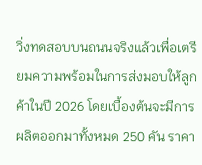วิ่งทดสอบบนถนนจริงแล้วเพื่อเตรียมความพร้อมในการส่งมอบให้ลูกค้าในปี 2026 โดยเบื้องต้นจะมีการผลิตออกมาทั้งหมด 250 คัน ราคา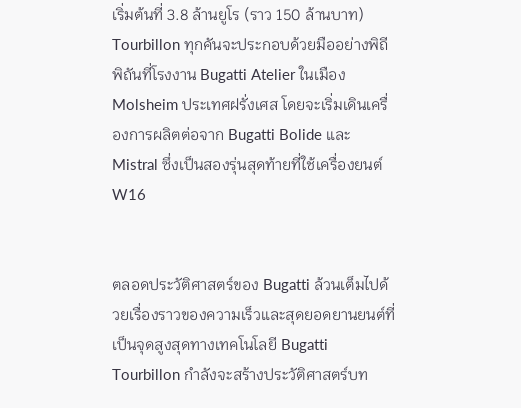เริ่มต้นที่ 3.8 ล้านยูโร (ราว 150 ล้านบาท) Tourbillon ทุกคันจะประกอบด้วยมืออย่างพิถีพิถันที่โรงงาน Bugatti Atelier ในเมือง Molsheim ประเทศฝรั่งเศส โดยจะเริ่มเดินเครื่องการผลิตต่อจาก Bugatti Bolide และ Mistral ซึ่งเป็นสองรุ่นสุดท้ายที่ใช้เครื่องยนต์ W16


ตลอดประวัติศาสตร์ของ Bugatti ล้วนเต็มไปด้วยเรื่องราวของความเร็วและสุดยอดยานยนต์ที่เป็นจุดสูงสุดทางเทคโนโลยี Bugatti Tourbillon กำลังจะสร้างประวัติศาสตร์บท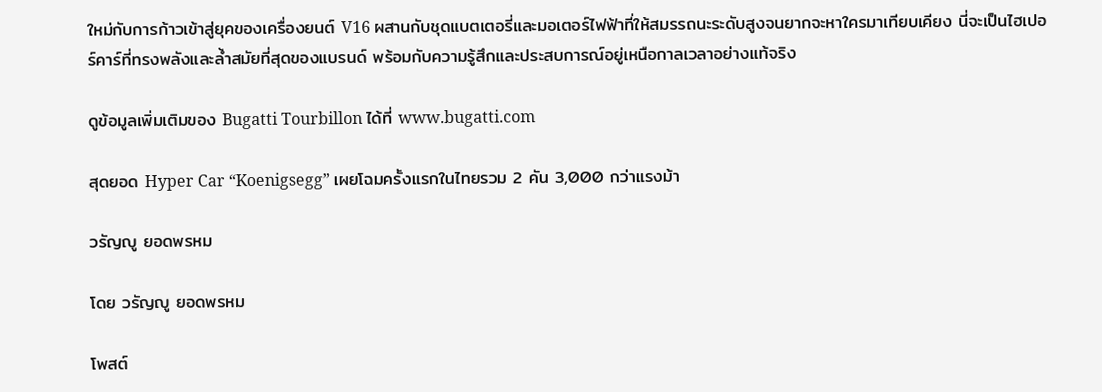ใหม่กับการก้าวเข้าสู่ยุคของเครื่องยนต์ V16 ผสานกับชุดแบตเตอรี่และมอเตอร์ไฟฟ้าที่ให้สมรรถนะระดับสูงจนยากจะหาใครมาเทียบเคียง นี่จะเป็นไฮเปอร์คาร์ที่ทรงพลังและล้ำสมัยที่สุดของแบรนด์ พร้อมกับความรู้สึกและประสบการณ์อยู่เหนือกาลเวลาอย่างแท้จริง

ดูข้อมูลเพิ่มเติมของ Bugatti Tourbillon ได้ที่ www.bugatti.com

สุดยอด Hyper Car “Koenigsegg” เผยโฉมครั้งแรกในไทยรวม 2 คัน 3,000 กว่าแรงม้า

วรัญญู ยอดพรหม

โดย วรัญญู ยอดพรหม

โพสต์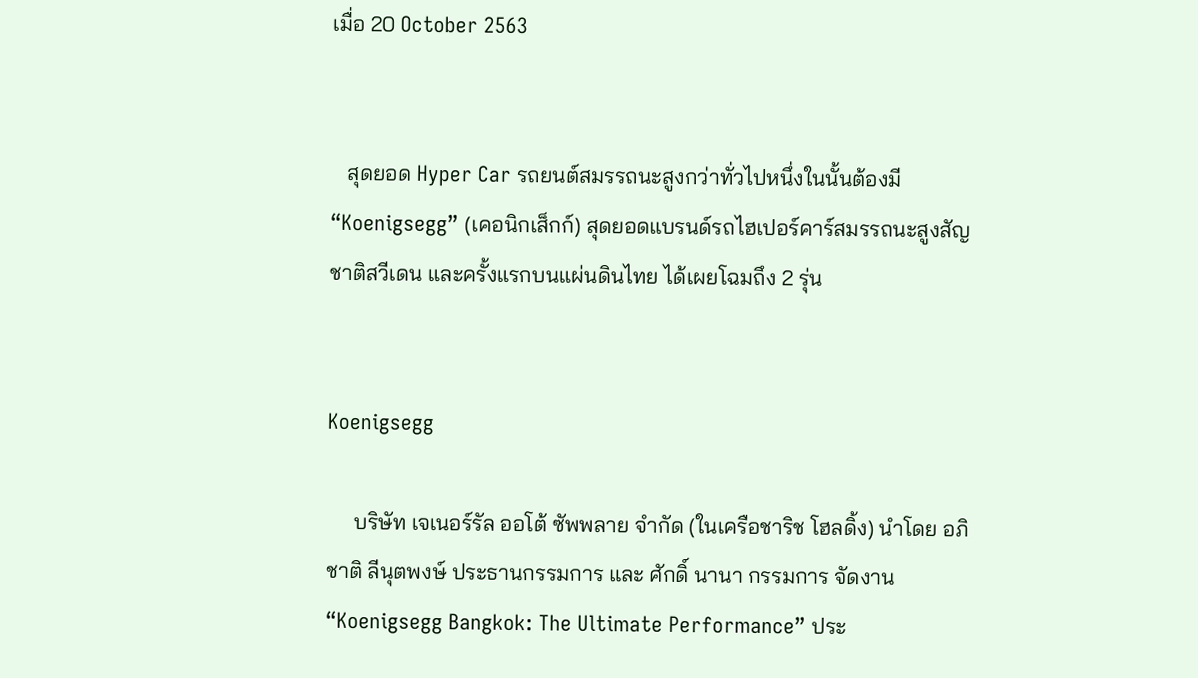เมื่อ 20 October 2563


   สุดยอด Hyper Car รถยนต์สมรรถนะสูงกว่าทั่วไปหนึ่งในนั้นต้องมี “Koenigsegg” (เคอนิกเส็กก์) สุดยอดแบรนด์รถไฮเปอร์คาร์สมรรถนะสูงสัญชาติสวีเดน และครั้งแรกบนแผ่นดินไทย ได้เผยโฉมถึง 2 รุ่น


Koenigsegg

     บริษัท เจเนอร์รัล ออโต้ ซัพพลาย จำกัด (ในเครือชาริช โฮลดิ้ง) นำโดย อภิชาติ ลีนุตพงษ์ ประธานกรรมการ และ ศักดิ์ นานา กรรมการ จัดงาน “Koenigsegg Bangkok: The Ultimate Performance” ประ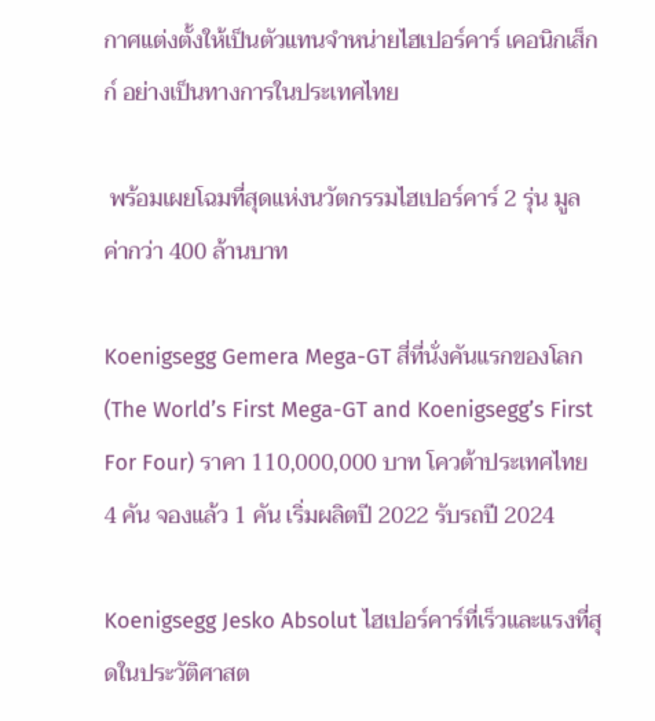กาศแต่งตั้งให้เป็นตัวแทนจำหน่ายไฮเปอร์คาร์ เคอนิกเส็กก์ อย่างเป็นทางการในประเทศไทย

 พร้อมเผยโฉมที่สุดแห่งนวัตกรรมไฮเปอร์คาร์ 2 รุ่น มูลค่ากว่า 400 ล้านบาท

Koenigsegg Gemera Mega-GT สี่ที่นั่งคันแรกของโลก (The World’s First Mega-GT and Koenigsegg’s First For Four) ราคา 110,000,000 บาท โควต้าประเทศไทย 4 คัน จองแล้ว 1 คัน เริ่มผลิตปี 2022 รับรถปี 2024

Koenigsegg Jesko Absolut ไฮเปอร์คาร์ที่เร็วและแรงที่สุดในประวัติศาสต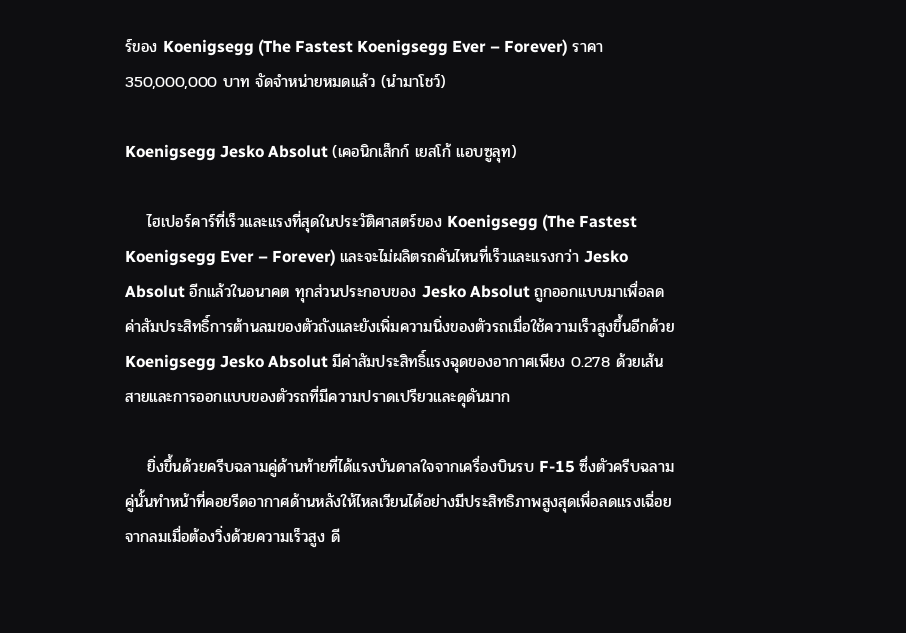ร์ของ Koenigsegg (The Fastest Koenigsegg Ever – Forever) ราคา 350,000,000 บาท จัดจำหน่ายหมดแล้ว (นำมาโชว์)

Koenigsegg Jesko Absolut (เคอนิกเส็กก์ เยสโก้ แอบซูลุท)

    ไฮเปอร์คาร์ที่เร็วและแรงที่สุดในประวัติศาสตร์ของ Koenigsegg (The Fastest Koenigsegg Ever – Forever) และจะไม่ผลิตรถคันไหนที่เร็วและแรงกว่า Jesko Absolut อีกแล้วในอนาคต ทุกส่วนประกอบของ Jesko Absolut ถูกออกแบบมาเพื่อลดค่าสัมประสิทธิ์การต้านลมของตัวถังและยังเพิ่มความนิ่งของตัวรถเมื่อใช้ความเร็วสูงขึ้นอีกด้วย Koenigsegg Jesko Absolut มีค่าสัมประสิทธิ์แรงฉุดของอากาศเพียง 0.278 ด้วยเส้นสายและการออกแบบของตัวรถที่มีความปราดเปรียวและดุดันมาก

    ยิ่งขึ้นด้วยครีบฉลามคู่ด้านท้ายที่ได้แรงบันดาลใจจากเครื่องบินรบ F-15 ซึ่งตัวครีบฉลามคู่นั้นทำหน้าที่คอยรีดอากาศด้านหลังให้ไหลเวียนได้อย่างมีประสิทธิภาพสูงสุดเพื่อลดแรงเฉี่อยจากลมเมื่อต้องวิ่งด้วยความเร็วสูง ดี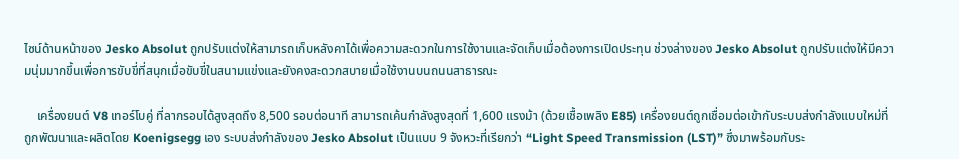ไซน์ด้านหน้าของ Jesko Absolut ถูกปรับแต่งให้สามารถเก็บหลังคาได้เพื่อความสะดวกในการใช้งานและจัดเก็บเมื่อต้องการเปิดประทุน ช่วงล่างของ Jesko Absolut ถูกปรับแต่งให้มีความนุ่มมากขึ้นเพื่อการขับขี่ที่สนุกเมื่อขับขี่ในสนามแข่งและยังคงสะดวกสบายเมื่อใช้งานบนถนนสาธารณะ

    เครื่องยนต์ V8 เทอร์โบคู่ ที่ลากรอบได้สูงสุดถึง 8,500 รอบต่อนาที สามารถเค้นกำลังสูงสุดที่ 1,600 แรงม้า (ด้วยเชื้อเพลิง E85) เครื่องยนต์ถูกเชื่อมต่อเข้ากับระบบส่งกำลังแบบใหม่ที่ถูกพัฒนาและผลิตโดย Koenigsegg เอง ระบบส่งกำลังของ Jesko Absolut เป็นแบบ 9 จังหวะที่เรียกว่า “Light Speed Transmission (LST)” ซึ่งมาพร้อมกับระ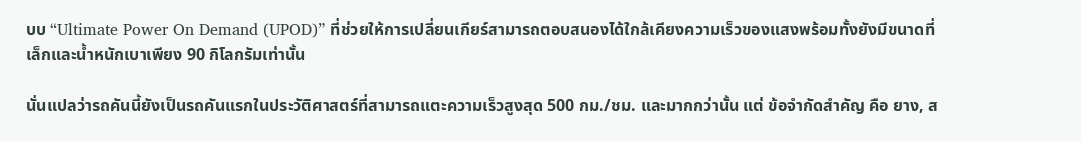บบ “Ultimate Power On Demand (UPOD)” ที่ช่วยให้การเปลี่ยนเกียร์สามารถตอบสนองได้ใกล้เคียงความเร็วของแสงพร้อมทั้งยังมีขนาดที่เล็กและน้ำหนักเบาเพียง 90 กิโลกรัมเท่านั้น

นั่นแปลว่ารถคันนี้ยังเป็นรถคันแรกในประวัติศาสตร์ที่สามารถแตะความเร็วสูงสุด 500 กม./ชม. และมากกว่านั้น แต่ ข้อจำกัดสำคัญ คือ ยาง, ส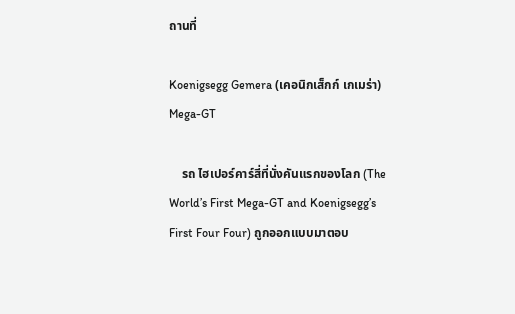ถานที่

Koenigsegg Gemera (เคอนิกเส็กก์ เกเมร่า) Mega-GT

    รถ ไฮเปอร์คาร์สี่ที่นั่งคันแรกของโลก (The World’s First Mega-GT and Koenigsegg’s First Four Four) ถูกออกแบบมาตอบ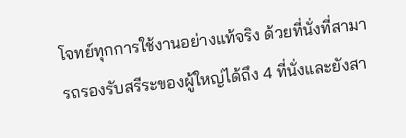โจทย์ทุกการใช้งานอย่างแท้จริง ด้วยที่นั่งที่สามารถรองรับสรีระของผู้ใหญ่ได้ถึง 4 ที่นั่งและยังสา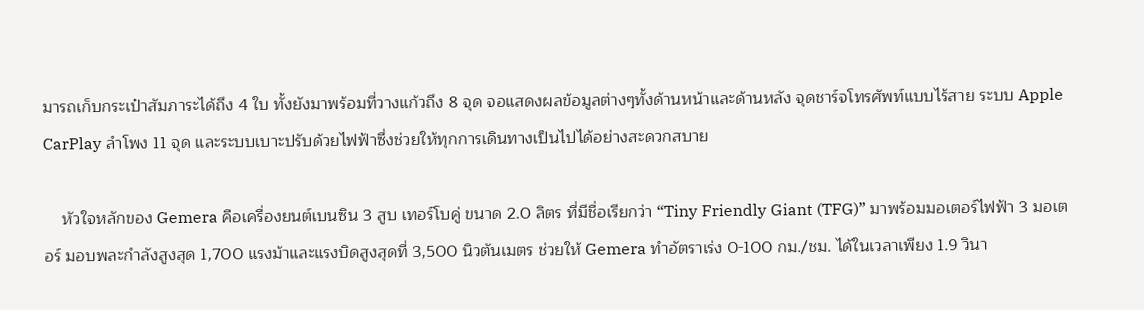มารถเก็บกระเป๋าสัมภาระได้ถึง 4 ใบ ทั้งยังมาพร้อมที่วางแก้วถึง 8 จุด จอแสดงผลข้อมูลต่างๆทั้งด้านหน้าและด้านหลัง จุดชาร์จโทรศัพท์แบบไร้สาย ระบบ Apple CarPlay ลำโพง 11 จุด และระบบเบาะปรับด้วยไฟฟ้าซึ่งช่วยให้ทุกการเดินทางเป็นไปได้อย่างสะดวกสบาย

    หัวใจหลักของ Gemera คือเครื่องยนต์เบนซิน 3 สูบ เทอร์โบคู่ ขนาด 2.0 ลิตร ที่มีชื่อเรียกว่า “Tiny Friendly Giant (TFG)” มาพร้อมมอเตอร์ไฟฟ้า 3 มอเตอร์ มอบพละกำลังสูงสุด 1,700 แรงม้าและแรงบิดสูงสุดที่ 3,500 นิวตันเมตร ช่วยให้ Gemera ทำอัตราเร่ง 0-100 กม./ชม. ได้ในเวลาเพียง 1.9 วินา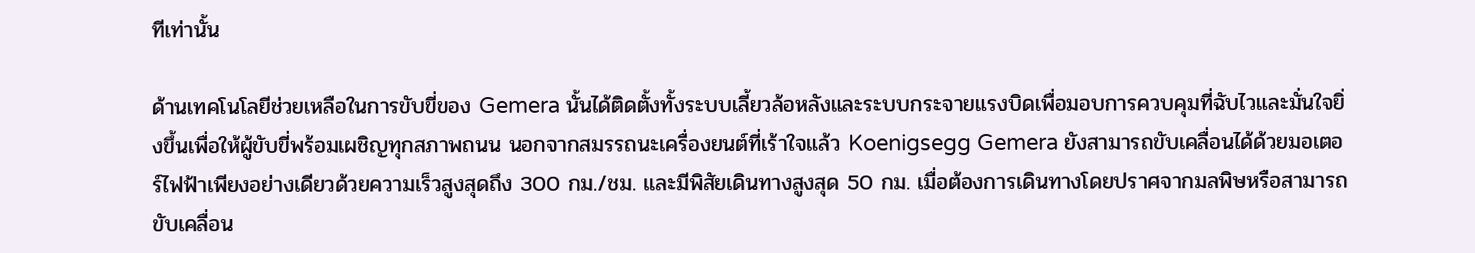ทีเท่านั้น

ด้านเทคโนโลยีช่วยเหลือในการขับขี่ของ Gemera นั้นได้ติดตั้งทั้งระบบเลี้ยวล้อหลังและระบบกระจายแรงบิดเพื่อมอบการควบคุมที่ฉับไวและมั่นใจยิ่งขึ้นเพื่อให้ผู้ขับขี่พร้อมเผชิญทุกสภาพถนน นอกจากสมรรถนะเครื่องยนต์ที่เร้าใจแล้ว Koenigsegg Gemera ยังสามารถขับเคลื่อนได้ด้วยมอเตอร์ไฟฟ้าเพียงอย่างเดียวด้วยความเร็วสูงสุดถึง 300 กม./ชม. และมีพิสัยเดินทางสูงสุด 50 กม. เมื่อต้องการเดินทางโดยปราศจากมลพิษหรือสามารถขับเคลื่อน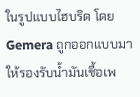ในรูปแบบไฮบริด โดย Gemera ถูกออกแบบมาให้รองรับน้ำมันเชื้อเพ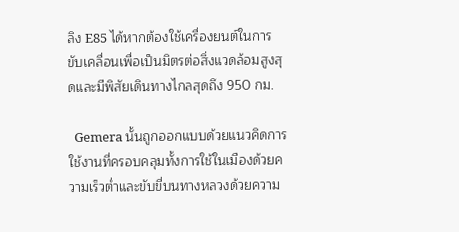ลิง E85 ได้หากต้องใช้เครื่องยนต์ในการขับเคลื่อนเพื่อเป็นมิตรต่อสิ่งแวดล้อมสูงสุดและมีพิสัยเดินทางไกลสุดถึง 950 กม.

  Gemera นั้นถูกออกแบบด้วยแนวคิดการใช้งานที่ครอบคลุมทั้งการใช้ในเมืองด้วยความเร็วต่ำและขับขี่บนทางหลวงด้วยความ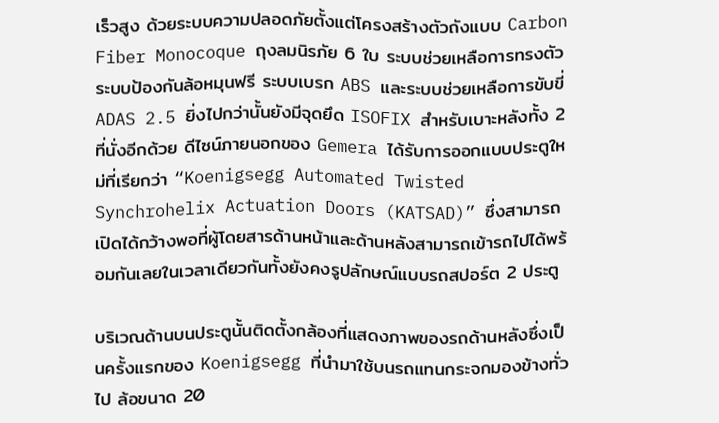เร็วสูง ด้วยระบบความปลอดภัยตั้งแต่โครงสร้างตัวถังแบบ Carbon Fiber Monocoque ถุงลมนิรภัย 6 ใบ ระบบช่วยเหลือการทรงตัว ระบบป้องกันล้อหมุนฟรี ระบบเบรก ABS และระบบช่วยเหลือการขับขี่ ADAS 2.5 ยิ่งไปกว่านั้นยังมีจุดยึด ISOFIX สำหรับเบาะหลังทั้ง 2 ที่นั่งอีกด้วย ดีไซน์ภายนอกของ Gemera ได้รับการออกแบบประตูใหม่ที่เรียกว่า “Koenigsegg Automated Twisted Synchrohelix Actuation Doors (KATSAD)” ซึ่งสามารถเปิดได้กว้างพอที่ผู้โดยสารด้านหน้าและด้านหลังสามารถเข้ารถไปได้พร้อมกันเลยในเวลาเดียวกันทั้งยังคงรูปลักษณ์แบบรถสปอร์ต 2 ประตู

บริเวณด้านบนประตูนั้นติดตั้งกล้องที่แสดงภาพของรถด้านหลังซึ่งเป็นครั้งแรกของ Koenigsegg ที่นำมาใช้บนรถแทนกระจกมองข้างทั่วไป ล้อขนาด 20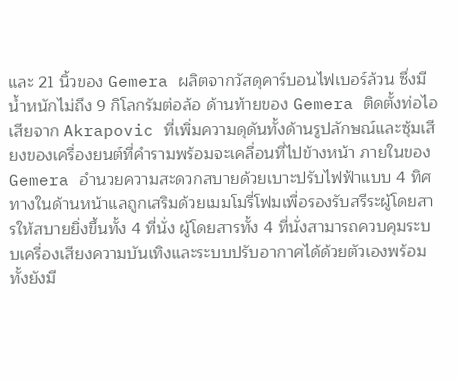และ 21 นิ้วของ Gemera ผลิตจากวัสดุคาร์บอนไฟเบอร์ล้วน ซึ่งมีน้ำหนักไม่ถึง 9 กิโลกรัมต่อล้อ ด้านท้ายของ Gemera ติดตั้งท่อไอเสียจาก Akrapovic ที่เพิ่มความดุดันทั้งด้านรูปลักษณ์และซุ้มเสียงของเครื่องยนต์ที่คำรามพร้อมจะเคลื่อนที่ไปข้างหน้า ภายในของ Gemera อำนวยความสะดวกสบายด้วยเบาะปรับไฟฟ้าแบบ 4 ทิศทางในด้านหน้าแลถูกเสริมด้วยเมมโมรี่โฟมเพื่อรองรับสรีระผู้โดยสารให้สบายยิ่งขึ้นทั้ง 4 ที่นั่ง ผู้โดยสารทั้ง 4 ที่นั่งสามารถควบคุมระบบเครื่องเสียงความบันเทิงและระบบปรับอากาศได้ด้วยตัวเองพร้อมทั้งยังมี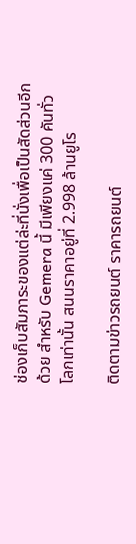ช่องเก็บสัมภาระของแต่ล่ะที่นั่งเพื่อเป็นสัดส่วนอีกด้วย สำหรับ Gemera นี้ มีเพียงแค่ 300 คันทั่วโลกเท่านั้น สนนราคาอยู่ที่ 2.998 ล้านยูโร

ติดตามข่าวรถยนต์ ราคารถยนต์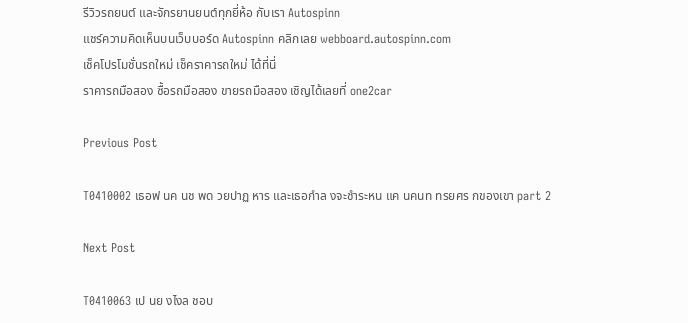รีวิวรถยนต์ และจักรยานยนต์ทุกยี่ห้อ กับเรา Autospinn
แชร์ความคิดเห็นบนเว็บบอร์ด Autospinn คลิกเลย webboard.autospinn.com
เช็คโปรโมชั่นรถใหม่ เช็คราคารถใหม่ ได้ที่นี่
ราคารถมือสอง ซื้อรถมือสอง ขายรถมือสอง เชิญได้เลยที่ one2car

Previous Post

T0410002 เธอฟ นค นช พด วยปาฏ หาร และเธอกำล งจะชำระหน แค นคนท ทรยศร กของเขา part 2

Next Post

T0410063 เป นย งไงล ชอบ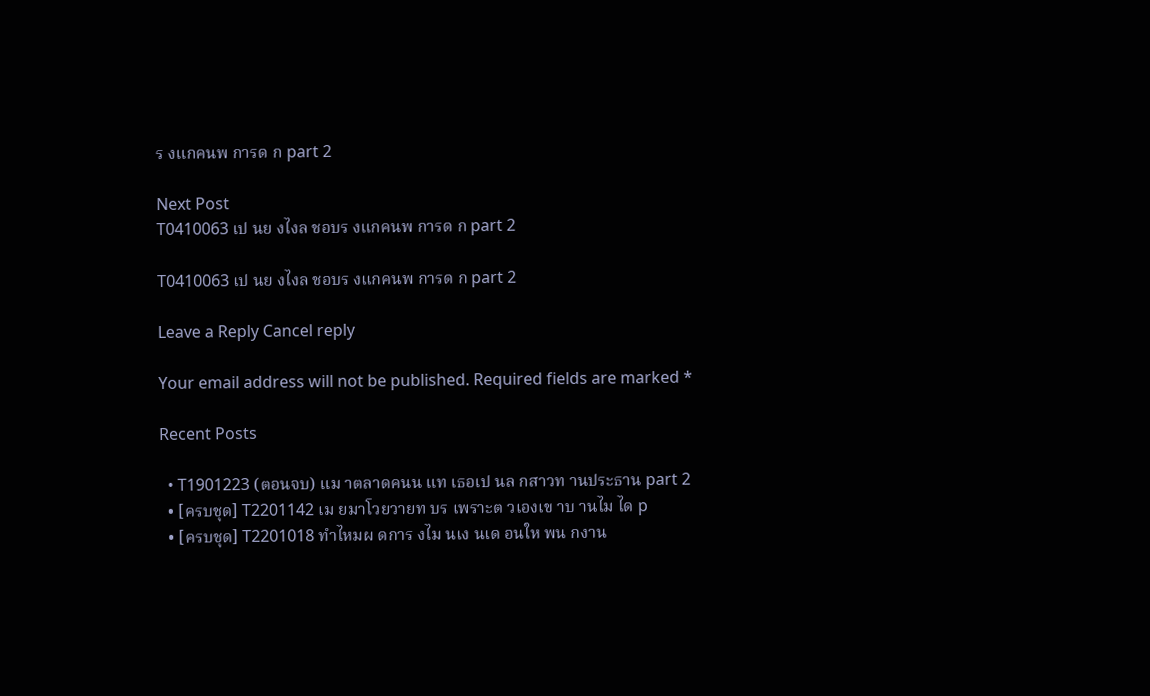ร งแกคนพ การด ก part 2

Next Post
T0410063 เป นย งไงล ชอบร งแกคนพ การด ก part 2

T0410063 เป นย งไงล ชอบร งแกคนพ การด ก part 2

Leave a Reply Cancel reply

Your email address will not be published. Required fields are marked *

Recent Posts

  • T1901223 (ตอนจบ) แม าตลาดคนน แท เธอเป นล กสาวท านประธาน part 2
  • [ครบชุด] T2201142 เม ยมาโวยวายท บร เพราะต วเองเข าบ านไม ได p
  • [ครบชุด] T2201018 ทำไหมผ ดการ งไม นเง นเด อนให พน กงาน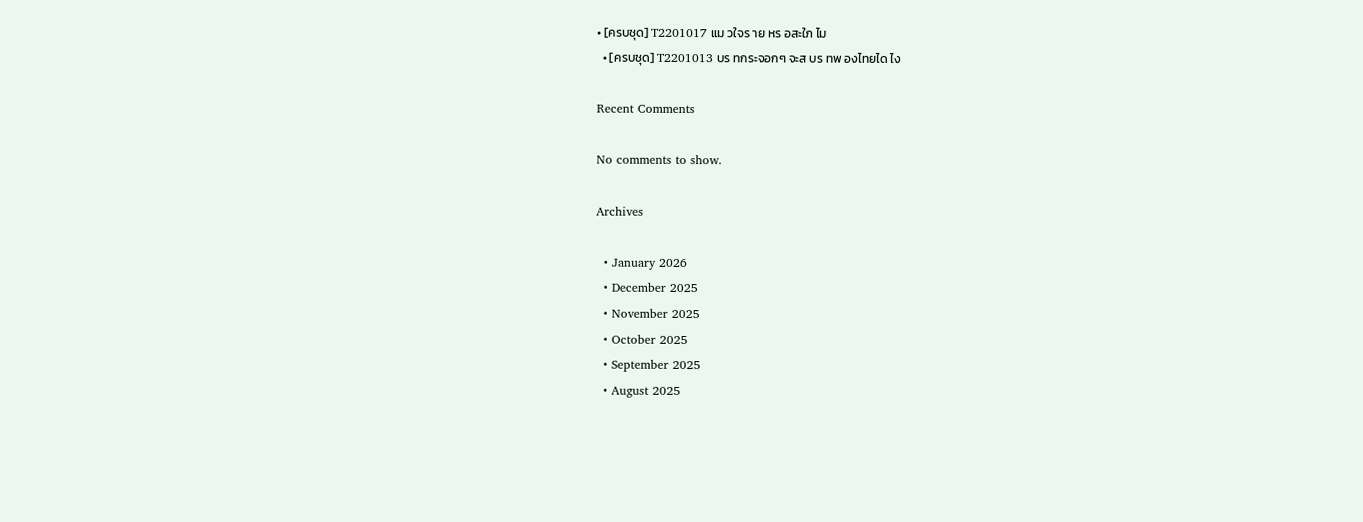• [ครบชุด] T2201017 แม วใจร าย หร อสะใภ ไม
  • [ครบชุด] T2201013 บร ทกระจอกๆ จะส บร ทพ องไทยได ไง

Recent Comments

No comments to show.

Archives

  • January 2026
  • December 2025
  • November 2025
  • October 2025
  • September 2025
  • August 2025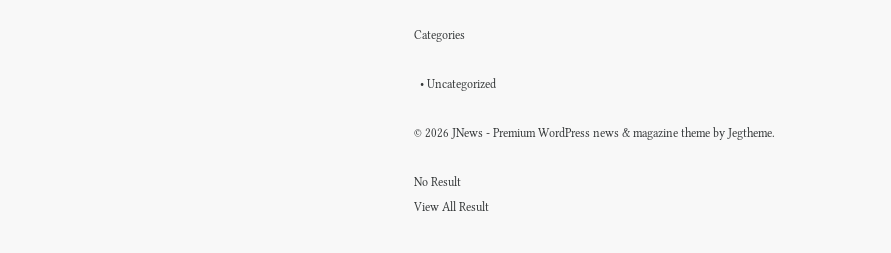Categories

  • Uncategorized

© 2026 JNews - Premium WordPress news & magazine theme by Jegtheme.

No Result
View All Result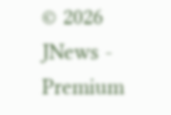© 2026 JNews - Premium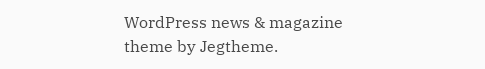WordPress news & magazine theme by Jegtheme.